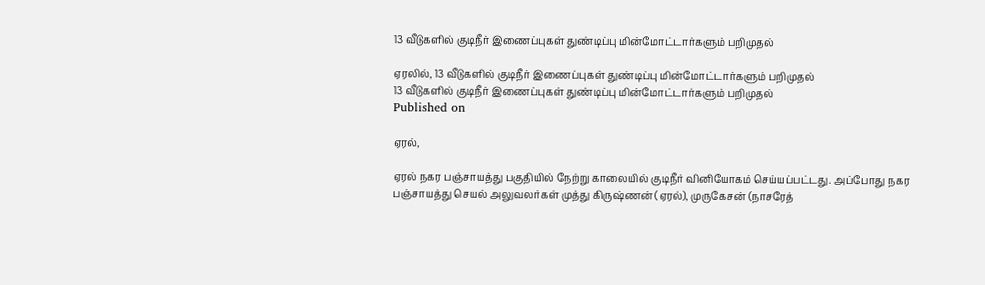13 வீடுகளில் குடிநீர் இணைப்புகள் துண்டிப்பு மின்மோட்டார்களும் பறிமுதல்

ஏரலில், 13 வீடுகளில் குடிநீர் இணைப்புகள் துண்டிப்பு மின்மோட்டார்களும் பறிமுதல்
13 வீடுகளில் குடிநீர் இணைப்புகள் துண்டிப்பு மின்மோட்டார்களும் பறிமுதல்
Published on

ஏரல்,

ஏரல் நகர பஞ்சாயத்து பகுதியில் நேற்று காலையில் குடிநீர் வினியோகம் செய்யப்பட்டது. அப்போது நகர பஞ்சாயத்து செயல் அலுவலர்கள் முத்து கிருஷ்ணன் (ஏரல்), முருகேசன் (நாசரேத்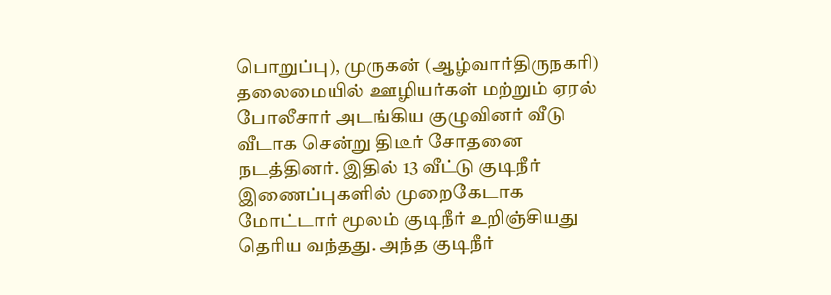பொறுப்பு), முருகன் (ஆழ்வார்திருநகரி) தலைமையில் ஊழியர்கள் மற்றும் ஏரல் போலீசார் அடங்கிய குழுவினர் வீடு வீடாக சென்று திடீர் சோதனை நடத்தினர். இதில் 13 வீட்டு குடிநீர் இணைப்புகளில் முறைகேடாக மோட்டார் மூலம் குடிநீர் உறிஞ்சியது தெரிய வந்தது. அந்த குடிநீர்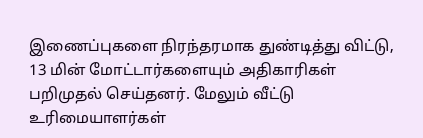இணைப்புகளை நிரந்தரமாக துண்டித்து விட்டு, 13 மின் மோட்டார்களையும் அதிகாரிகள் பறிமுதல் செய்தனர். மேலும் வீட்டு உரிமையாளர்கள்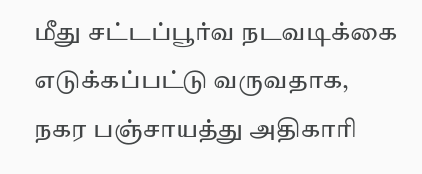மீது சட்டப்பூர்வ நடவடிக்கை எடுக்கப்பட்டு வருவதாக, நகர பஞ்சாயத்து அதிகாரி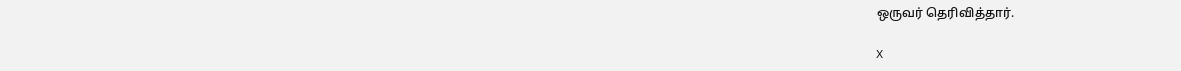ஒருவர் தெரிவித்தார்.

X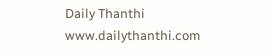Daily Thanthi
www.dailythanthi.com